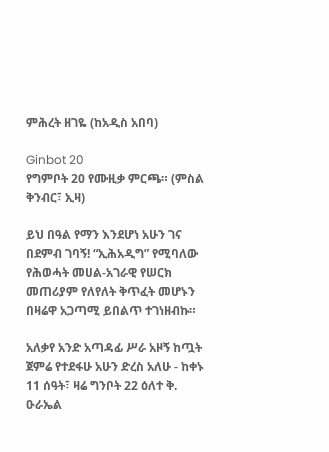ምሕረት ዘገዬ (ከአዲስ አበባ)

Ginbot 20
የግምቦት 20 የሙዚቃ ምርጫ። (ምስል ቅንብር፣ ኢዛ)

ይህ በዓል የማን እንደሆነ አሁን ገና በደምብ ገባኝ! “ኢሕአዲግ” የሚባለው የሕወሓት መሀል-አገራዊ የሠርክ መጠሪያም የለየለት ቅጥፈት መሆኑን በዛሬዋ አጋጣሚ ይበልጥ ተገነዘብኩ።

አለቃየ አንድ አጣዳፊ ሥራ አዞኝ ከጧት ጀምሬ የተደፋሁ አሁን ድረስ አለሁ - ከቀኑ 11 ሰዓት፣ ዛሬ ግንቦት 22 ዕለተ ቅ. ዑራኤል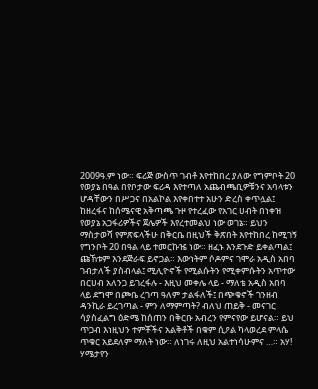2009ዓ.ም ነው። ፍሪጅ ውስጥ ገብቶ እየተከበረ ያለው የግምቦት 20 የወያኔ በዓል በየቦታው ፍሪዳ እየተጣለ አጨብጫቢዎቹንና አባላቱን ሆዳቸውን በሥጋና በአልኮል እየቀበተተ አሁን ድረስ ቀጥሏል፤ ከዘረፋና ከሰሜናዊ አቅጣጫ ጉዞ የተረፈው የአገር ሀብት በነቀዝ የወያኔ አጋፋሪዎችና ጀሌዎች እየረተመልህ ነው ወገኔ። ይህን ማስታወሻ የምጽፍላችሁ በቅርቤ በዚህች ቅጽበት እየተከበረ ከሚገኝ የግንቦት 20 በዓል ላይ ተመርኩዤ ነው። ዘፈኑ እንደጉድ ይቀልጣል፤ ጩኸቱም እንደጅራፍ ይኖጋል። እውነትም ሶዶምና ገሞራ አዲስ አበባ ገብታለች ያስብላል፤ ሚሊዮኖች የሚልሱትን የሚቀምሱትን አጥተው በርሀብ አለንጋ ይገረፋሉ - እዚህ መቀሌ ላይ - ማለቴ አዲስ አበባ ላይ ደግሞ በጮቤ ረገጣ ዓለም ታልፋለች፤ በጭቁኖች ገንዘብ ዳንኪራ ይረገጣል - ምን ለማምጣት? ብለህ ጠይቅ - መናገር ሳያስፈልግ ዕድሜ ከሰጠን በቅርቡ አብረን የምናየው ይሆናል። ይህ ጥጋብ እነዚህን ተምቾችና አልቅቶች በቁም ሲዖል ካላወረደ ምላሴ ጥቁር አይደለም ማለት ነው። ለነገሩ ለዚህ አልተነሳሁምና …። አሃ! ሃሜታየን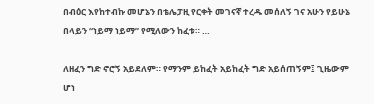በብዕር እየከተብኩ መሆኔን በቴሌፓዚ የርቀት መገናኛ ተረዱ መሰለኝ ገና አሁን የይሁኔ በላይን “ነይማ ነይማ” የሚለውን ከፈቱ። …

ለዘፈን ግድ ኖሮኝ አይደለም። የማንም ይከፈት አይከፈት ግድ አይሰጠኝም፤ ጊዜውም ሆነ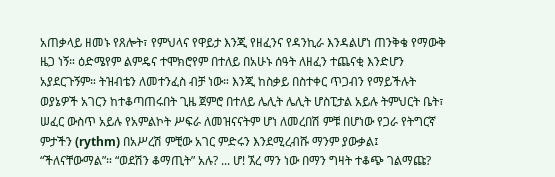አጠቃላይ ዘመኑ የጸሎት፣ የምህላና የዋይታ እንጂ የዘፈንና የዳንኪራ እንዳልሆነ ጠንቅቄ የማውቅ ዜጋ ነኝ። ዕድሜየም ልምዴና ተሞክሮየም በተለይ በአሁኑ ሰዓት ለዘፈን ተጨናቂ እንድሆን አያደርጉኝም። ትዝብቴን ለመተንፈስ ብቻ ነው። እንጂ ከስቃይ በስተቀር ጥጋብን የማይችሉት ወያኔዎች አገርን ከተቆጣጠሩበት ጊዜ ጀምሮ በተለይ ሌሊት ሌሊት ሆስፒታል አይሉ ትምህርት ቤት፣ ሠፈር ውስጥ አይሉ የአምልኮት ሥፍራ ለመዝናናትም ሆነ ለመረበሽ ምቹ በሆነው የጋራ የትግርኛ ምታችን (rythm) በአሥረሽ ምቺው አገር ምድሩን እንደሚረብሹ ማንም ያውቃል፤ “ችለናቸውማል”። “ወደሽን ቆማጢት” አሉ? ... ሆ! ኧረ ማን ነው በማን ግዛት ተቆጭ ገልማጩ?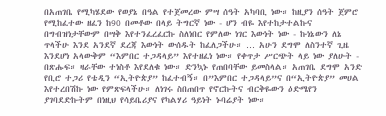በአጠገቤ የሚካሄደው የወያኔ በዓል የተጀመረው ምሣ ሰዓት አካባቢ ነው። ከዚያን ሰዓት ጀምሮ የሚከፈተው ዘፈን ከ90 በመቶው በላይ ትግርኛ ነው - ሆን ብዬ እየተከታተልኩና በግብዝነታቸውም በሣቅ እየተንፈረፈርኩ ስለነበር የምለው ነገር እውነት ነው - ኩነኔውን ለኔ ጥላችሁ እንደ አንደኛ ደረጃ እውነት ውሰዱት ከፈለጋችሁ። … አሁን ደግሞ ለስንተኛ ጊዜ እንደሆነ አላውቅም “እምበር ተጋዳላይ” እየተዘፈነ ነው። የቀጥታ ሥርጭት ላይ ነው ያለሁት - በጽሑፍ። ዛራቸው ተነስቶ እየደለቁ ነው። ድንኳኑ የጠበባቸው ይመስላል። አጠገቤ ደግሞ አንድ የቢሮ ተጋሪ የቴዲን “ኢትዮጵያ” ከፈተብኝ። በ”እምበር ተጋዳላይ”ና በ“ኢትዮጵያ” መሀል እየተረበሽኩ ነው የምጽፍላችሁ። ለነገሩ ስበጠበጥ የኖርኩትና ብርቅዬውን ዕድሜየን ያገባደድኩትም በነዚህ የሳይቤሪያና የካልሃሪ ዓይነት ኑባሬያት ነው።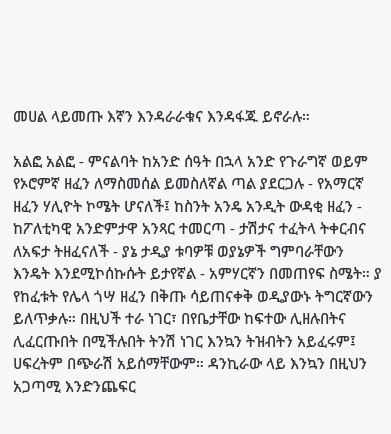መሀል ላይመጡ እኛን እንዳራራቁና እንዳፋጁ ይኖራሉ።

አልፎ አልፎ - ምናልባት ከአንድ ሰዓት በኋላ አንድ የጉራግኛ ወይም የኦሮምኛ ዘፈን ለማስመሰል ይመስለኛል ጣል ያደርጋሉ - የአማርኛ ዘፈን ሃሊዮት ኮሜት ሆናለች፤ ከስንት አንዴ አንዲት ውዳቂ ዘፈን - ከፖለቲካዊ አንድምታዋ አንጻር ተመርጣ - ታሽታና ተፈትላ ትቀርብና ለአፍታ ትዘፈናለች - ያኔ ታዲያ ቱባዎቹ ወያኔዎች ግምባራቸውን እንዴት እንደሚኮሰኩሱት ይታየኛል - አምሃርኛን በመጠየፍ ስሜት። ያ የከፈቱት የሌላ ጎሣ ዘፈን በቅጡ ሳይጠናቀቅ ወዲያውኑ ትግርኛውን ይለጥቃሉ። በዚህች ተራ ነገር፣ በየቤታቸው ከፍተው ሊዘሉበትና ሊፈርጡበት በሚችሉበት ትንሽ ነገር እንኳን ትዝብትን አይፈሩም፤ ሀፍረትም በጭራሽ አይሰማቸውም። ዳንኪራው ላይ እንኳን በዚህን አጋጣሚ እንድንጨፍር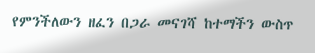የምንችለውን ዘፈን በጋራ መናገሻ ከተማችን ውስጥ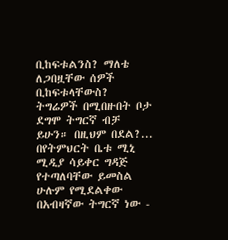ቢከፍቱልንስ? ማለቴ ለጋበዟቸው ሰዎች ቢከፍቱላቸውስ? ትግሬዎች በሚበዙበት ቦታ ደግሞ ትግርኛ ብቻ ይሁን። በዚህም በደል?... በየትምህርት ቤቱ ሚኒ ሚዲያ ሳይቀር ግዳጅ የተጣለባቸው ይመስል ሁሉም የሚደልቀው በአብዛኛው ትግርኛ ነው -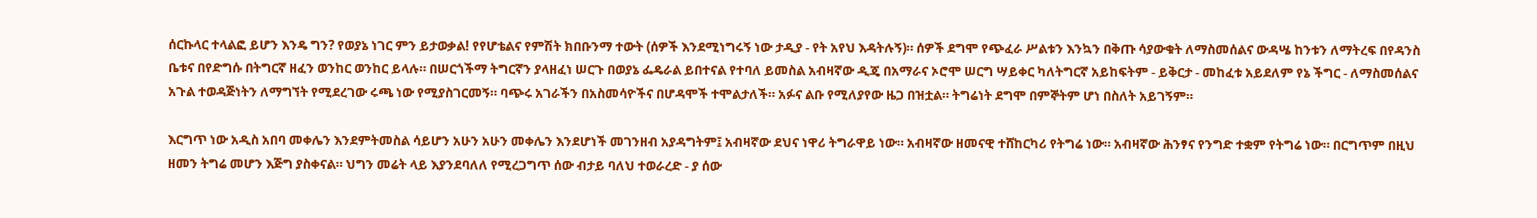ሰርኩላር ተላልፎ ይሆን እንዴ ግን? የወያኔ ነገር ምን ይታወቃል! የየሆቴልና የምሽት ክበቡንማ ተውት (ሰዎች እንደሚነግሩኝ ነው ታዲያ - የት አየህ እዳትሉኝ)። ሰዎች ደግሞ የጭፈራ ሥልቱን እንኳን በቅጡ ሳያውቁት ለማስመሰልና ውዳሤ ከንቱን ለማትረፍ በየዳንስ ቤቱና በየድግሱ በትግርኛ ዘፈን ወንከር ወንከር ይላሉ። በሠርጎችማ ትግርኛን ያላዘፈነ ሠርጉ በወያኔ ፌዴራል ይበተናል የተባለ ይመስል አብዛኛው ዲጄ በአማራና ኦሮሞ ሠርግ ሣይቀር ካለትግርኛ አይከፍትም - ይቅርታ - መከፈቱ አይደለም የኔ ችግር - ለማስመሰልና አጉል ተወዳጅነትን ለማግኘት የሚደረገው ሩጫ ነው የሚያስገርመኝ። ባጭሩ አገራችን በአስመሳዮችና በሆዳሞች ተሞልታለች። አፉና ልቡ የሚለያየው ዜጋ በዝቷል። ትግሬነት ደግሞ በምኞትም ሆነ በስለት አይገኝም።

እርግጥ ነው አዲስ አበባ መቀሌን እንደምትመስል ሳይሆን አሁን አሁን መቀሌን እንደሆነች መገንዘብ አያዳግትም፤ አብዛኛው ደህና ነዋሪ ትግራዋይ ነው። አብዛኛው ዘመናዊ ተሸከርካሪ የትግሬ ነው። አብዛኛው ሕንፃና የንግድ ተቋም የትግሬ ነው። በርግጥም በዚህ ዘመን ትግሬ መሆን እጅግ ያስቀናል። ህግን መሬት ላይ እያንደባለለ የሚረጋግጥ ሰው ብታይ ባለህ ተወራረድ - ያ ሰው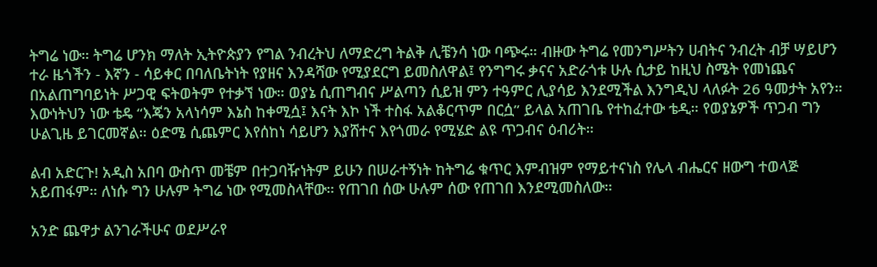ትግሬ ነው። ትግሬ ሆንክ ማለት ኢትዮጵያን የግል ንብረትህ ለማድረግ ትልቅ ሊቼንሳ ነው ባጭሩ። ብዙው ትግሬ የመንግሥትን ሀብትና ንብረት ብቻ ሣይሆን ተራ ዜጎችን - እኛን - ሳይቀር በባለቤትነት የያዘና እንዳሻው የሚያደርግ ይመስለዋል፤ የንግግሩ ቃናና አድራጎቱ ሁሉ ሲታይ ከዚህ ስሜት የመነጨና በአልጠግባይነት ሥጋዊ ፍትወትም የተቃኘ ነው። ወያኔ ሲጠግብና ሥልጣን ሲይዝ ምን ተዓምር ሊያሳይ እንደሚችል እንግዲህ ላለፉት 26 ዓመታት አየን። እውነትህን ነው ቴዴ “እጄን አላነሳም እኔስ ከቀሚሷ፤ እናት እኮ ነች ተስፋ አልቆርጥም በርሷ” ይላል አጠገቤ የተከፈተው ቴዲ። የወያኔዎች ጥጋብ ግን ሁልጊዜ ይገርመኛል። ዕድሜ ሲጨምር እየሰከነ ሳይሆን እያሸተና እየጎመራ የሚሄድ ልዩ ጥጋብና ዕብሪት።

ልብ አድርጉ! አዲስ አበባ ውስጥ መቼም በተጋባዥነትም ይሁን በሠራተኝነት ከትግሬ ቁጥር እምብዝም የማይተናነስ የሌላ ብሔርና ዘውግ ተወላጅ አይጠፋም። ለነሱ ግን ሁሉም ትግሬ ነው የሚመስላቸው። የጠገበ ሰው ሁሉም ሰው የጠገበ እንደሚመስለው።

አንድ ጨዋታ ልንገራችሁና ወደሥራየ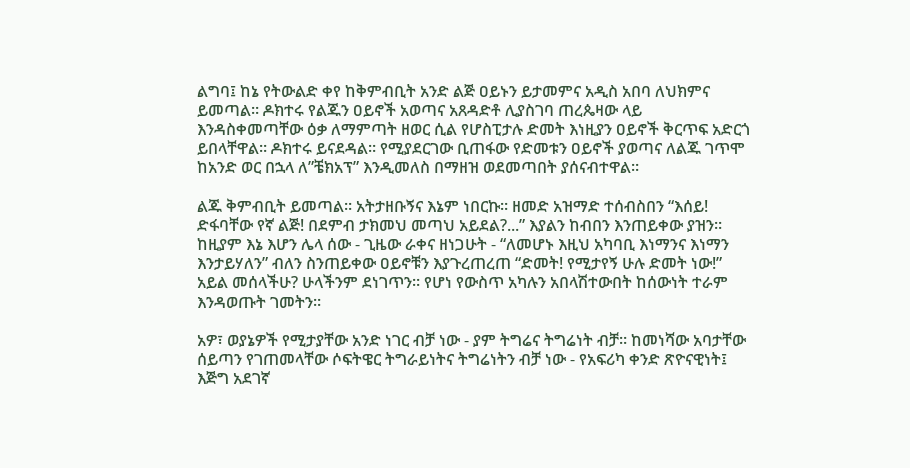ልግባ፤ ከኔ የትውልድ ቀየ ከቅምብቢት አንድ ልጅ ዐይኑን ይታመምና አዲስ አበባ ለህክምና ይመጣል። ዶክተሩ የልጁን ዐይኖች አወጣና አጸዳድቶ ሊያስገባ ጠረጴዛው ላይ እንዳስቀመጣቸው ዕቃ ለማምጣት ዘወር ሲል የሆስፒታሉ ድመት እነዚያን ዐይኖች ቅርጥፍ አድርጎ ይበላቸዋል። ዶክተሩ ይናደዳል። የሚያደርገው ቢጠፋው የድመቱን ዐይኖች ያወጣና ለልጁ ገጥሞ ከአንድ ወር በኋላ ለ”ቼክአፕ” እንዲመለስ በማዘዝ ወደመጣበት ያሰናብተዋል።

ልጁ ቅምብቢት ይመጣል። አትታዘቡኝና እኔም ነበርኩ። ዘመድ አዝማድ ተሰብስበን “እሰይ! ድፋባቸው የኛ ልጅ! በደምብ ታክመህ መጣህ አይደል?...” እያልን ከብበን እንጠይቀው ያዝን። ከዚያም እኔ እሆን ሌላ ሰው - ጊዜው ራቀና ዘነጋሁት - “ለመሆኑ እዚህ አካባቢ እነማንና እነማን እንታይሃለን” ብለን ስንጠይቀው ዐይኖቹን እያጉረጠረጠ “ድመት! የሚታየኝ ሁሉ ድመት ነው!” አይል መሰላችሁ? ሁላችንም ደነገጥን። የሆነ የውስጥ አካሉን አበላሽተውበት ከሰውነት ተራም እንዳወጡት ገመትን።

አዎ፣ ወያኔዎች የሚታያቸው አንድ ነገር ብቻ ነው - ያም ትግሬና ትግሬነት ብቻ። ከመነሻው አባታቸው ሰይጣን የገጠመላቸው ሶፍትዌር ትግራይነትና ትግሬነትን ብቻ ነው - የአፍሪካ ቀንድ ጽዮናዊነት፤ እጅግ አደገኛ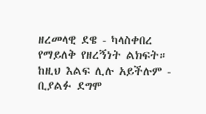ዘረመላዊ ደዌ - ካላስቀበረ የማይለቅ የዘረኝነት ልክፍት። ከዚህ እልፍ ሊሉ አይችሉም - ቢያልፉ ደግሞ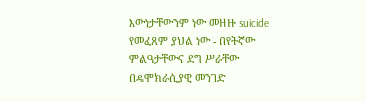እውነታቸውንም ነው መዘዙ suicide የመፈጸም ያህል ነው - በየትኛው ምልዓታቸውና ደግ ሥራቸው በዴሞክራሲያዊ መንገድ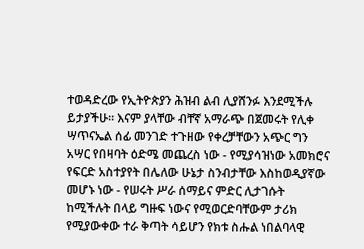ተወዳድረው የኢትዮጵያን ሕዝብ ልብ ሊያሸንፉ እንደሚችሉ ይታያችሁ። እናም ያላቸው ብቸኛ አማራጭ በጀመሩት የሊቀ ሣጥናኤል ሰፊ መንገድ ተጉዘው የቀረቻቸውን አጭር ግን አሣር የበዛባት ዕድሜ መጨረስ ነው - የሚያሳዝነው አመክሮና የፍርድ አስተያየት በሌለው ሁኔታ ስንብታቸው እስከወዲያኛው መሆኑ ነው - የሠሩት ሥራ ሰማይና ምድር ሊታገሱት ከሚችሉት በላይ ግዙፍ ነውና የሚወርድባቸውም ታሪክ የሚያውቀው ተራ ቅጣት ሳይሆን የክቱ ስሑል ነበልባላዊ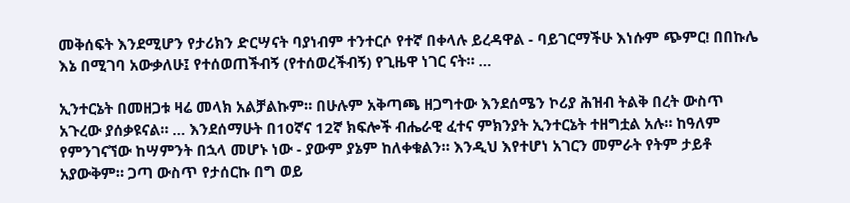መቅሰፍት እንደሚሆን የታሪክን ድርሣናት ባያነብም ተንተርሶ የተኛ በቀላሉ ይረዳዋል - ባይገርማችሁ እነሱም ጭምር! በበኩሌ እኔ በሚገባ አውቃለሁ፤ የተሰወጠችብኝ (የተሰወረችብኝ) የጊዜዋ ነገር ናት። …

ኢንተርኔት በመዘጋቱ ዛሬ መላክ አልቻልኩም። በሁሉም አቅጣጫ ዘጋግተው እንደሰሜን ኮሪያ ሕዝብ ትልቅ በረት ውስጥ አጉረው ያሰቃዩናል። … እንደሰማሁት በ10ኛና 12ኛ ክፍሎች ብሔራዊ ፈተና ምክንያት ኢንተርኔት ተዘግቷል አሉ። ከዓለም የምንገናኘው ከሣምንት በኋላ መሆኑ ነው - ያውም ያኔም ከለቀቁልን። እንዲህ እየተሆነ አገርን መምራት የትም ታይቶ አያውቅም። ጋጣ ውስጥ የታሰርኩ በግ ወይ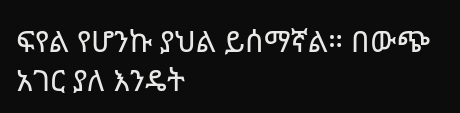ፍየል የሆንኩ ያህል ይሰማኛል። በውጭ አገር ያለ እንዴት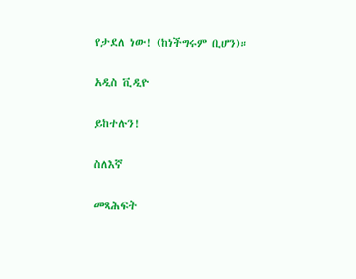የታደለ ነው! (ከነችግሩም ቢሆን)።

አዲስ ቪዲዮ

ይከተሉን!

ስለእኛ

መጻሕፍት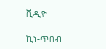ቪዲዮ

ኪነ-ጥበብ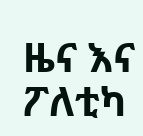ዜና እና ፖለቲካ